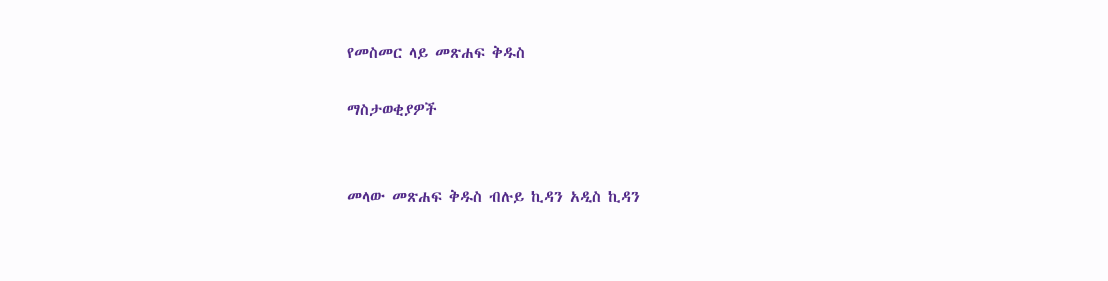የመስመር ላይ መጽሐፍ ቅዱስ

ማስታወቂያዎች


መላው መጽሐፍ ቅዱስ ብሉይ ኪዳን አዲስ ኪዳን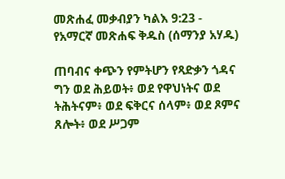መጽሐፈ መቃብያን ካልእ 9:23 - የአማርኛ መጽሐፍ ቅዱስ (ሰማንያ አሃዱ)

ጠባብና ቀጭን የምትሆን የጻድቃን ጎዳና ግን ወደ ሕይወት፥ ወደ የዋህነትና ወደ ትሕትናም፥ ወደ ፍቅርና ሰላም፥ ወደ ጾምና ጸሎት፥ ወደ ሥጋም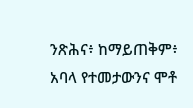ንጽሕና፥ ከማይጠቅም፥ አባላ የተመታውንና ሞቶ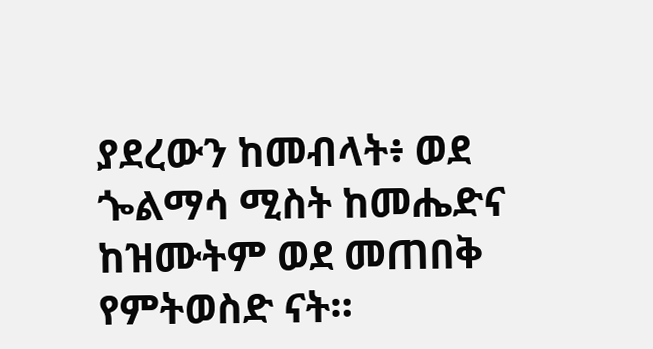ያደረውን ከመብላት፥ ወደ ጐልማሳ ሚስት ከመሔድና ከዝሙትም ወደ መጠበቅ የምትወስድ ናት።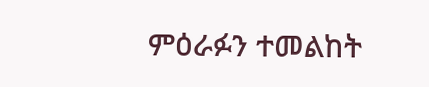ምዕራፉን ተመልከት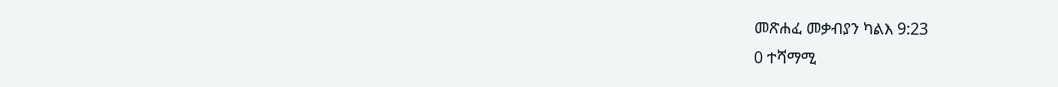መጽሐፈ መቃብያን ካልእ 9:23
0 ተሻማሚ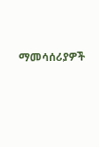ማመሳሰሪያዎች